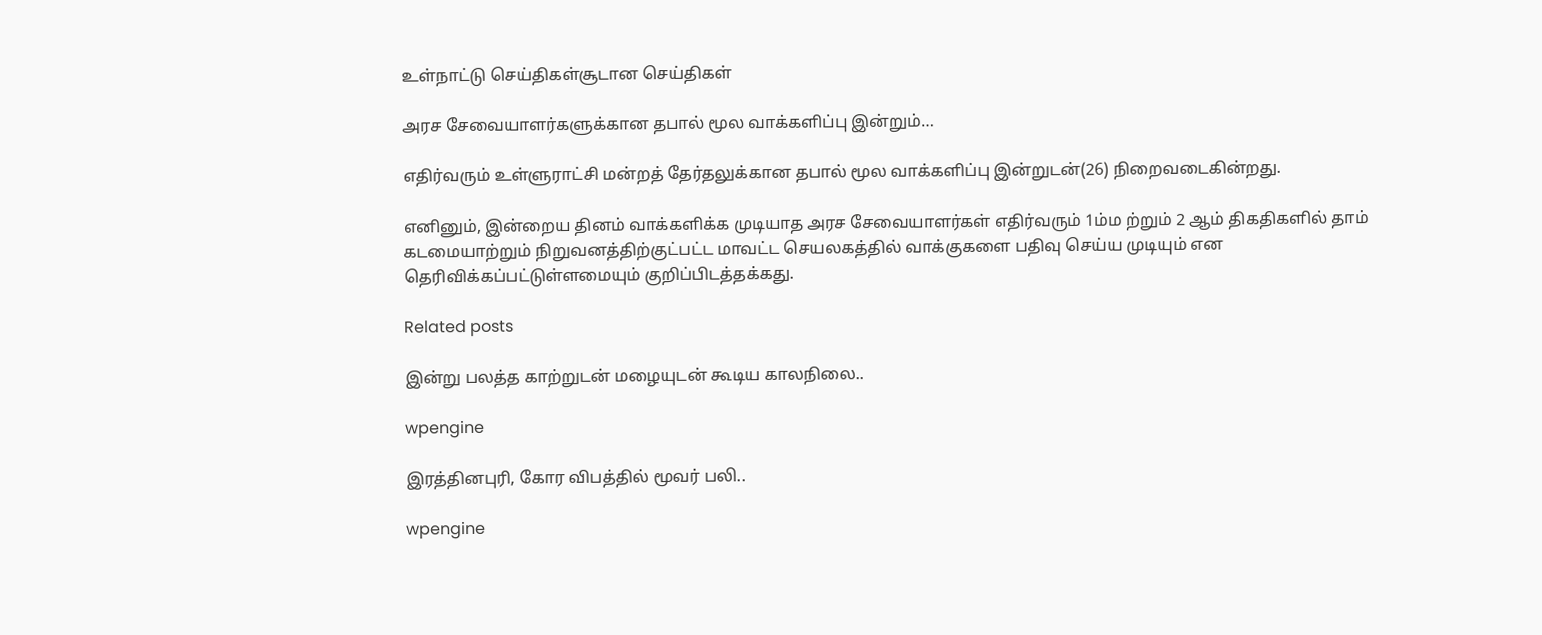உள்நாட்டு செய்திகள்சூடான செய்திகள்

அரச சேவையாளர்களுக்கான தபால் மூல வாக்களிப்பு இன்றும்…

எதிர்வரும் உள்ளுராட்சி மன்றத் தேர்தலுக்கான தபால் மூல வாக்களிப்பு இன்றுடன்(26) நிறைவடைகின்றது.

எனினும், இன்றைய தினம் வாக்களிக்க முடியாத அரச சேவையாளர்கள் எதிர்வரும் 1ம்ம ற்றும் 2 ஆம் திகதிகளில் தாம் கடமையாற்றும் நிறுவனத்திற்குட்பட்ட மாவட்ட செயலகத்தில் வாக்குகளை பதிவு செய்ய முடியும் என தெரிவிக்கப்பட்டுள்ளமையும் குறிப்பிடத்தக்கது.

Related posts

இன்று பலத்த காற்றுடன் மழையுடன் கூடிய காலநிலை..

wpengine

இரத்தினபுரி, கோர விபத்தில் மூவர் பலி..

wpengine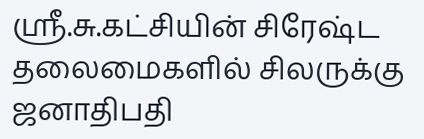ஶ்ரீ.சு.கட்சியின் சிரேஷ்ட தலைமைகளில் சிலருக்கு ஜனாதிபதி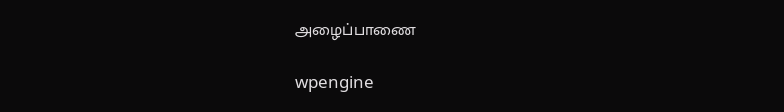அழைப்பாணை

wpengine